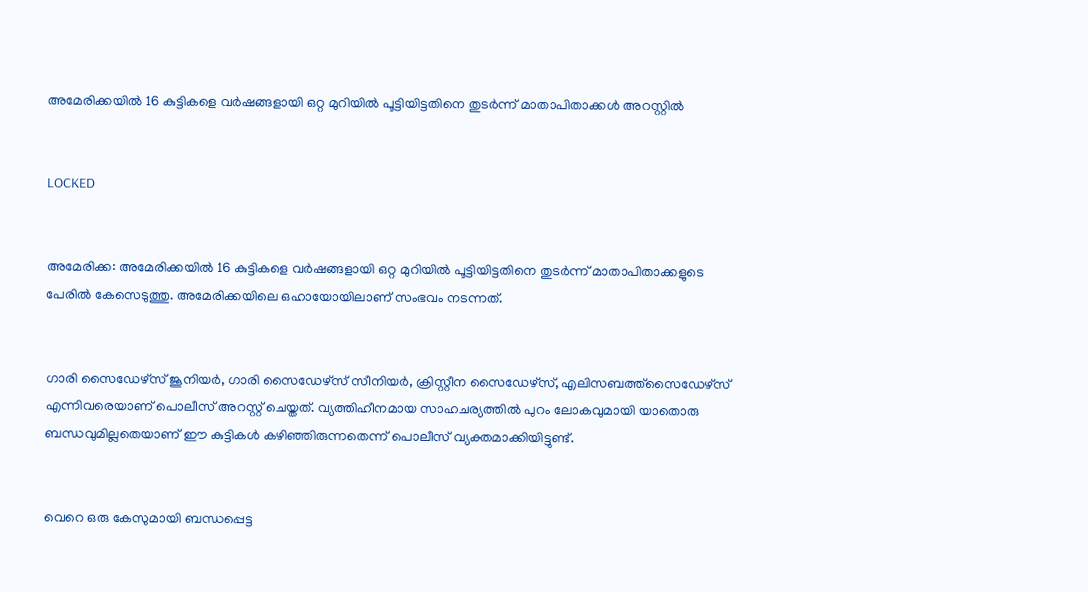അമേരിക്കയില്‍ 16 കുട്ടികളെ വര്‍ഷങ്ങളായി ഒറ്റ മുറിയില്‍ പൂട്ടിയിട്ടതിനെ തുടര്‍ന്ന് മാതാപിതാക്കള്‍ അറസ്റ്റില്‍


LOCKED


അമേരിക്ക: അമേരിക്കയില്‍ 16 കുട്ടികളെ വര്‍ഷങ്ങളായി ഒറ്റ മുറിയില്‍ പൂട്ടിയിട്ടതിനെ തുടര്‍ന്ന് മാതാപിതാക്കളുടെ പേരില്‍ കേസെടുത്തു. അമേരിക്കയിലെ ഒഹായോയിലാണ് സംഭവം നടന്നത്.


ഗാരി സൈഡേഴ്‌സ് ജൂനിയര്‍, ഗാരി സൈഡേഴ്‌സ് സീനിയര്‍, ക്രിസ്റ്റീന സൈഡേഴ്‌സ്, എലിസബത്ത്‌സൈഡേഴ്‌സ് എന്നിവരെയാണ് പൊലീസ് അറസ്റ്റ് ചെയ്തത്. വ്യത്തിഹീനമായ സാഹചര്യത്തില്‍ പുറം ലോകവുമായി യാതൊരു ബന്ധവുമില്ലതെയാണ് ഈ കുട്ടികള്‍ കഴിഞ്ഞിരുന്നതെന്ന് പൊലീസ് വ്യക്തമാക്കിയിട്ടുണ്ട്.


വെറെ ഒരു കേസുമായി ബന്ധപ്പെട്ട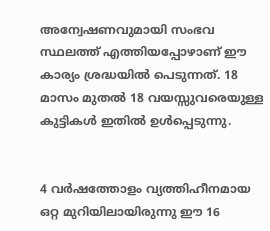അന്വേഷണവുമായി സംഭവ സ്ഥലത്ത് എത്തിയപ്പോഴാണ് ഈ കാര്യം ശ്രദ്ധയില്‍ പെടുന്നത്. 18 മാസം മുതല്‍ 18 വയസ്സുവരെയുള്ള കുട്ടികള്‍ ഇതില്‍ ഉള്‍പ്പെടുന്നു.


4 വര്‍ഷത്തോളം വ്യത്തിഹീനമായ ഒറ്റ മുറിയിലായിരുന്നു ഈ 16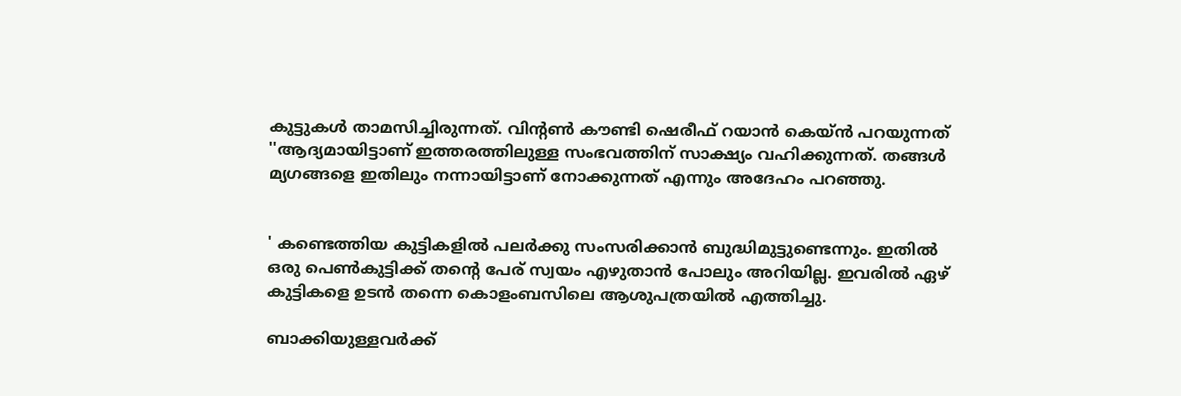കുട്ടുകള്‍ താമസിച്ചിരുന്നത്. വിന്റണ്‍ കൗണ്ടി ഷെരീഫ് റയാന്‍ കെയ്ന്‍ പറയുന്നത് ''ആദ്യമായിട്ടാണ് ഇത്തരത്തിലുള്ള സംഭവത്തിന് സാക്ഷ്യം വഹിക്കുന്നത്. തങ്ങള്‍ മ്യഗങ്ങളെ ഇതിലും നന്നായിട്ടാണ് നോക്കുന്നത് എന്നും അദേഹം പറഞ്ഞു.


' കണ്ടെത്തിയ കുട്ടികളില്‍ പലര്‍ക്കു സംസരിക്കാന്‍ ബുദ്ധിമുട്ടുണ്ടെന്നും. ഇതില്‍ ഒരു പെണ്‍കുട്ടിക്ക് തന്റെ പേര് സ്വയം എഴുതാന്‍ പോലും അറിയില്ല. ഇവരില്‍ ഏഴ് കുട്ടികളെ ഉടന്‍ തന്നെ കൊളംബസിലെ ആശുപത്രയില്‍ എത്തിച്ചു.

ബാക്കിയുള്ളവര്‍ക്ക്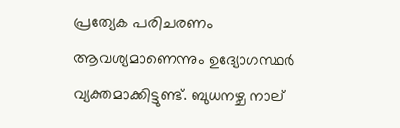പ്രത്യേക പരിചരണം ആവശ്യമാണെന്നും ഉദ്യോഗസ്ഥര്‍ വ്യക്തമാക്കിട്ടുണ്ട്. ബുധനഴ്ച നാല്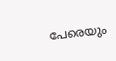പേരെയും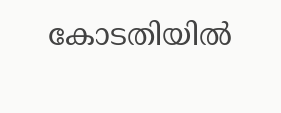കോടതിയില്‍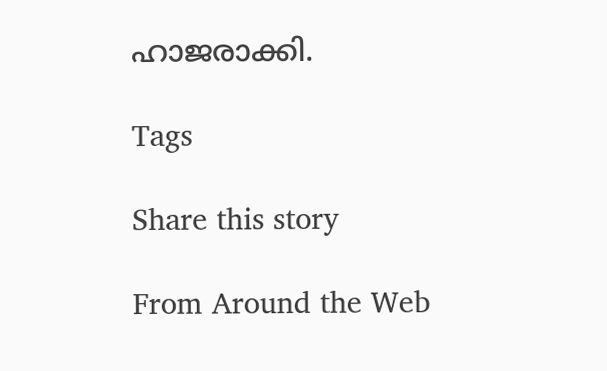ഹാജരാക്കി.

Tags

Share this story

From Around the Web